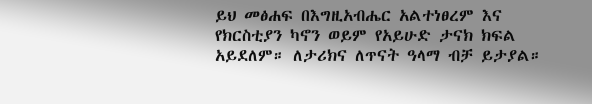ይህ መፅሐፍ በእግዚአብሔር አልተነፀረም እና የክርስቲያን ካኖን ወይም የአይሁድ ታናክ ክፍል አይደለም። ለታሪክና ለጥናት ዓላማ ብቻ ይታያል።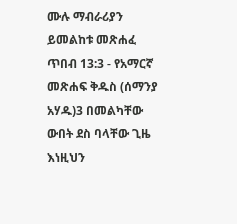ሙሉ ማብራሪያን ይመልከቱ መጽሐፈ ጥበብ 13:3 - የአማርኛ መጽሐፍ ቅዱስ (ሰማንያ አሃዱ)3 በመልካቸው ውበት ደስ ባላቸው ጊዜ እነዚህን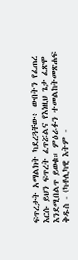ፍጥረታት አማልክት ካደረጓቸው፥ ውበትን የፈጠረ እርሱ ይህን ፍጥረት ፈጥሯልና የእነዚህ ጌታ ፈጽሞ እንደሚበልጥ ይወቁ። ምዕራፉን ተመልከትመጽሐፍ ቅዱስ - (ካቶሊካዊ እትም -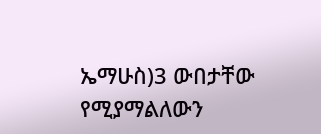ኤማሁስ)3 ውበታቸው የሚያማልለውን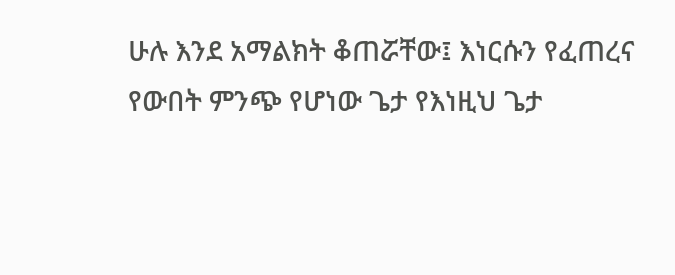ሁሉ እንደ አማልክት ቆጠሯቸው፤ እነርሱን የፈጠረና የውበት ምንጭ የሆነው ጌታ የእነዚህ ጌታ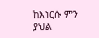ከእነርሱ ምን ያህል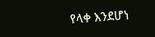የላቀ እንደሆነ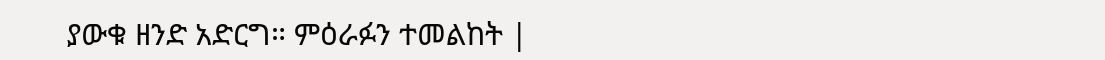ያውቁ ዘንድ አድርግ። ምዕራፉን ተመልከት |